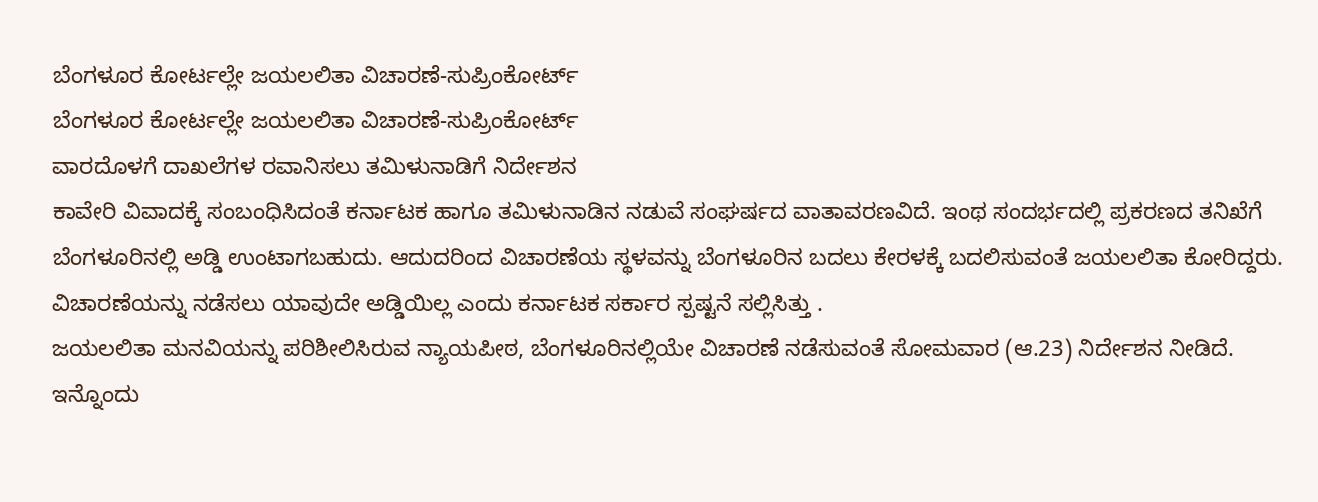ಬೆಂಗಳೂರ ಕೋರ್ಟಲ್ಲೇ ಜಯಲಲಿತಾ ವಿಚಾರಣೆ-ಸುಪ್ರಿಂಕೋರ್ಟ್
ಬೆಂಗಳೂರ ಕೋರ್ಟಲ್ಲೇ ಜಯಲಲಿತಾ ವಿಚಾರಣೆ-ಸುಪ್ರಿಂಕೋರ್ಟ್
ವಾರದೊಳಗೆ ದಾಖಲೆಗಳ ರವಾನಿಸಲು ತಮಿಳುನಾಡಿಗೆ ನಿರ್ದೇಶನ
ಕಾವೇರಿ ವಿವಾದಕ್ಕೆ ಸಂಬಂಧಿಸಿದಂತೆ ಕರ್ನಾಟಕ ಹಾಗೂ ತಮಿಳುನಾಡಿನ ನಡುವೆ ಸಂಘರ್ಷದ ವಾತಾವರಣವಿದೆ. ಇಂಥ ಸಂದರ್ಭದಲ್ಲಿ ಪ್ರಕರಣದ ತನಿಖೆಗೆ ಬೆಂಗಳೂರಿನಲ್ಲಿ ಅಡ್ಡಿ ಉಂಟಾಗಬಹುದು. ಆದುದರಿಂದ ವಿಚಾರಣೆಯ ಸ್ಥಳವನ್ನು ಬೆಂಗಳೂರಿನ ಬದಲು ಕೇರಳಕ್ಕೆ ಬದಲಿಸುವಂತೆ ಜಯಲಲಿತಾ ಕೋರಿದ್ದರು. ವಿಚಾರಣೆಯನ್ನು ನಡೆಸಲು ಯಾವುದೇ ಅಡ್ಡಿಯಿಲ್ಲ ಎಂದು ಕರ್ನಾಟಕ ಸರ್ಕಾರ ಸ್ಪಷ್ಟನೆ ಸಲ್ಲಿಸಿತ್ತು .
ಜಯಲಲಿತಾ ಮನವಿಯನ್ನು ಪರಿಶೀಲಿಸಿರುವ ನ್ಯಾಯಪೀಠ, ಬೆಂಗಳೂರಿನಲ್ಲಿಯೇ ವಿಚಾರಣೆ ನಡೆಸುವಂತೆ ಸೋಮವಾರ (ಆ.23) ನಿರ್ದೇಶನ ನೀಡಿದೆ. ಇನ್ನೊಂದು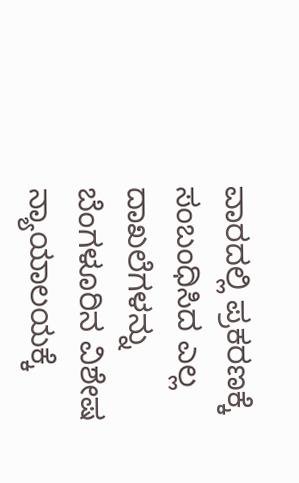ವಾರದಲ್ಲಿ ಪ್ರಕರಣಕ್ಕೆ ಸಂಬಂಧಿಸಿದ ಎಲ್ಲ ದಾಖಲೆಗಳನ್ನು ಬೆಂಗಳೂರಿನ ವಿಶೇಷ ನ್ಯಾಯಾಲಯಕ್ಕೆ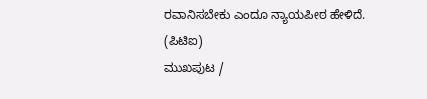ರವಾನಿಸಬೇಕು ಎಂದೂ ನ್ಯಾಯಪೀಠ ಹೇಳಿದೆ.
(ಪಿಟಿಐ)
ಮುಖಪುಟ /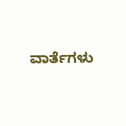ವಾರ್ತೆಗಳು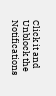Click it and Unblock the Notifications